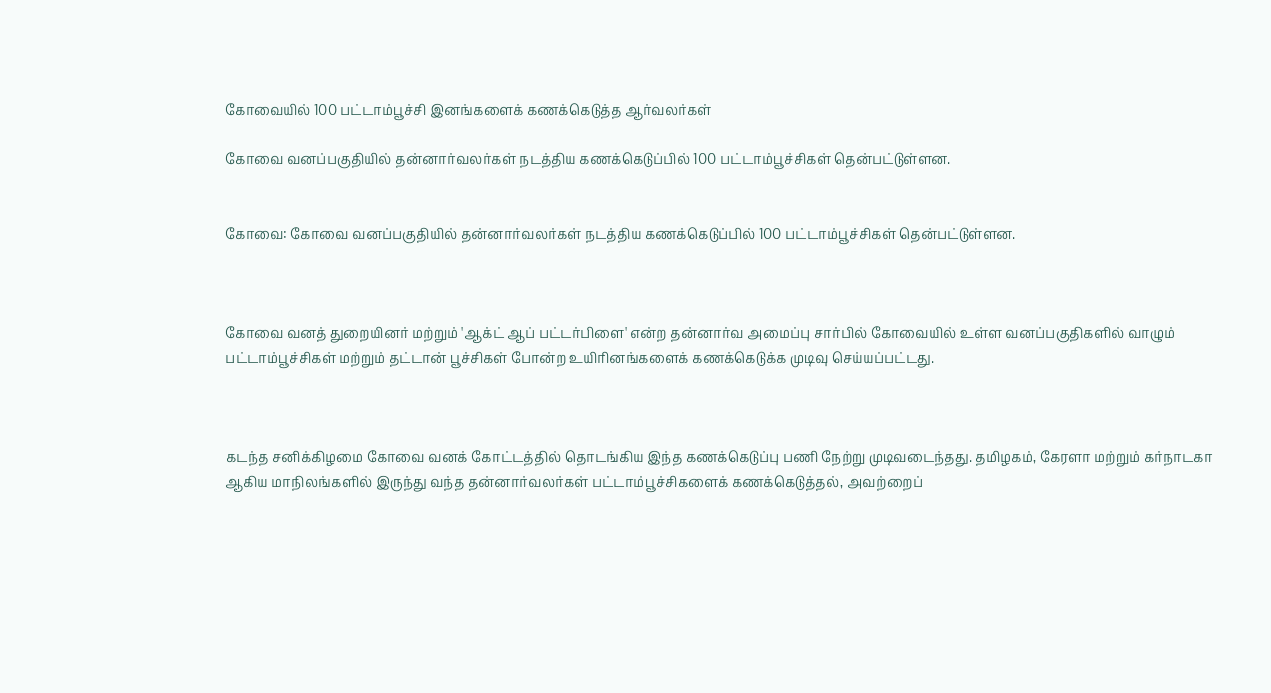கோவையில் 100 பட்டாம்பூச்சி இனங்களைக் கணக்கெடுத்த ஆர்வலர்கள்

கோவை வனப்பகுதியில் தன்னார்வலர்கள் நடத்திய கணக்கெடுப்பில் 100 பட்டாம்பூச்சிகள் தென்பட்டுள்ளன.


கோவை: கோவை வனப்பகுதியில் தன்னார்வலர்கள் நடத்திய கணக்கெடுப்பில் 100 பட்டாம்பூச்சிகள் தென்பட்டுள்ளன.



கோவை வனத் துறையினர் மற்றும் 'ஆக்ட் ஆப் பட்டர்பிளை' என்ற தன்னார்வ அமைப்பு சார்பில் கோவையில் உள்ள வனப்பகுதிகளில் வாழும் பட்டாம்பூச்சிகள் மற்றும் தட்டான் பூச்சிகள் போன்ற உயிரினங்களைக் கணக்கெடுக்க முடிவு செய்யப்பட்டது.



கடந்த சனிக்கிழமை கோவை வனக் கோட்டத்தில் தொடங்கிய இந்த கணக்கெடுப்பு பணி நேற்று முடிவடைந்தது. தமிழகம், கேரளா மற்றும் கர்நாடகா ஆகிய மாநிலங்களில் இருந்து வந்த தன்னார்வலர்கள் பட்டாம்பூச்சிகளைக் கணக்கெடுத்தல், அவற்றைப்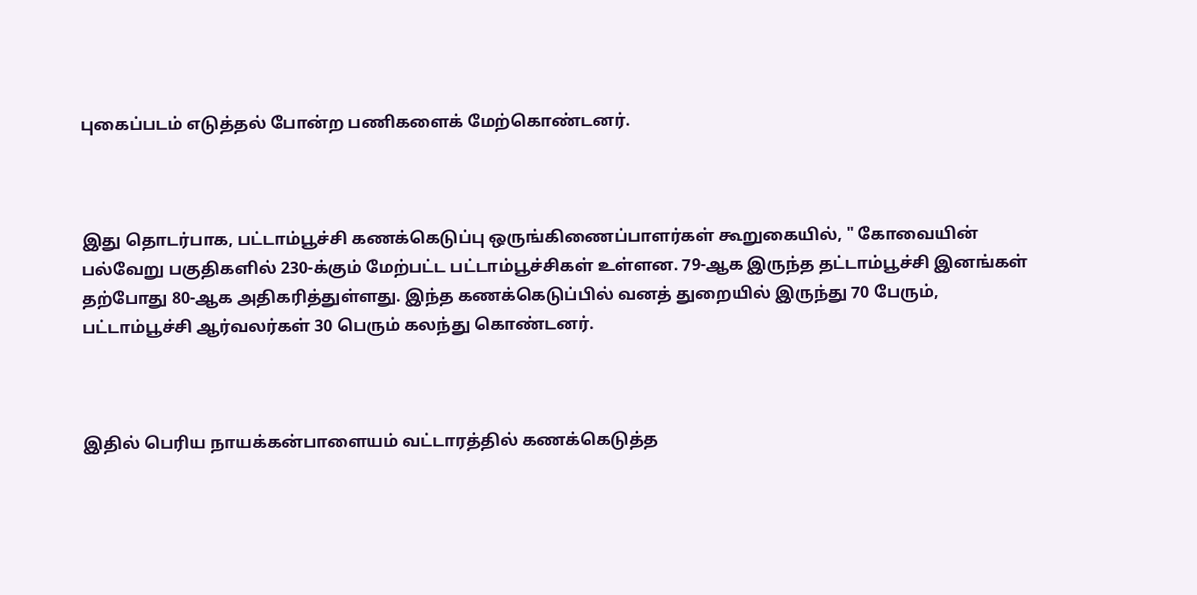புகைப்படம் எடுத்தல் போன்ற பணிகளைக் மேற்கொண்டனர்.



இது தொடர்பாக, பட்டாம்பூச்சி கணக்கெடுப்பு ஒருங்கிணைப்பாளர்கள் கூறுகையில், " கோவையின் பல்வேறு பகுதிகளில் 230-க்கும் மேற்பட்ட பட்டாம்பூச்சிகள் உள்ளன. 79-ஆக இருந்த தட்டாம்பூச்சி இனங்கள் தற்போது 80-ஆக அதிகரித்துள்ளது. இந்த கணக்கெடுப்பில் வனத் துறையில் இருந்து 70 பேரும், பட்டாம்பூச்சி ஆர்வலர்கள் 30 பெரும் கலந்து கொண்டனர்.



இதில் பெரிய நாயக்கன்பாளையம் வட்டாரத்தில் கணக்கெடுத்த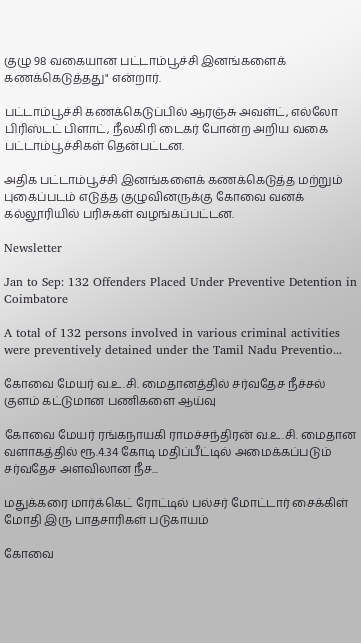குழு 98 வகையான பட்டாம்பூச்சி இனங்களைக் கணக்கெடுத்தது" என்றார்.

பட்டாம்பூச்சி கணக்கெடுப்பில் ஆரஞ்சு அவள்ட், எல்லோ பிரிஸ்டட் பிளாட், நீலகிரி டைகர் போன்ற அறிய வகை பட்டாம்பூச்சிகள் தென்பட்டன.

அதிக பட்டாம்பூச்சி இனங்களைக் கணக்கெடுத்த மற்றும் புகைப்படம் எடுத்த குழுவினருக்கு கோவை வனக் கல்லூரியில் பரிசுகள் வழங்கப்பட்டன.

Newsletter

Jan to Sep: 132 Offenders Placed Under Preventive Detention in Coimbatore

A total of 132 persons involved in various criminal activities were preventively detained under the Tamil Nadu Preventio...

கோவை மேயர் வ.உ.சி. மைதானத்தில் சர்வதேச நீச்சல் குளம் கட்டுமான பணிகளை ஆய்வு

கோவை மேயர் ரங்கநாயகி ராமச்சந்திரன் வ.உ.சி. மைதான வளாகத்தில் ரூ.4.34 கோடி மதிப்பீட்டில் அமைக்கப்படும் சர்வதேச அளவிலான நீச...

மதுக்கரை மார்க்கெட் ரோட்டில் பல்சர் மோட்டார் சைக்கிள் மோதி இரு பாதசாரிகள் படுகாயம்

கோவை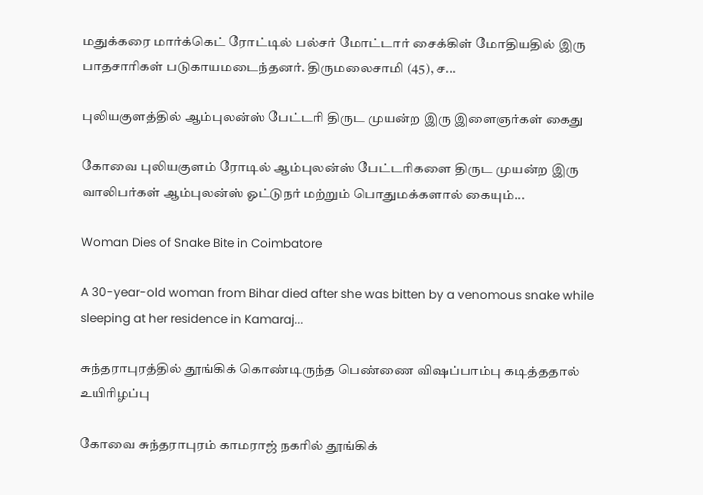மதுக்கரை மார்க்கெட் ரோட்டில் பல்சர் மோட்டார் சைக்கிள் மோதியதில் இரு பாதசாரிகள் படுகாயமடைந்தனர். திருமலைசாமி (45), ச...

புலியகுளத்தில் ஆம்புலன்ஸ் பேட்டரி திருட முயன்ற இரு இளைஞர்கள் கைது

கோவை புலியகுளம் ரோடில் ஆம்புலன்ஸ் பேட்டரிகளை திருட முயன்ற இரு வாலிபர்கள் ஆம்புலன்ஸ் ஓட்டுநர் மற்றும் பொதுமக்களால் கையும்...

Woman Dies of Snake Bite in Coimbatore

A 30-year-old woman from Bihar died after she was bitten by a venomous snake while sleeping at her residence in Kamaraj...

சுந்தராபுரத்தில் தூங்கிக் கொண்டிருந்த பெண்ணை விஷப்பாம்பு கடித்ததால் உயிரிழப்பு

கோவை சுந்தராபுரம் காமராஜ் நகரில் தூங்கிக்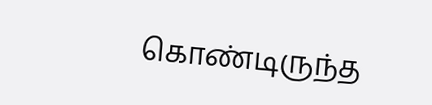கொண்டிருந்த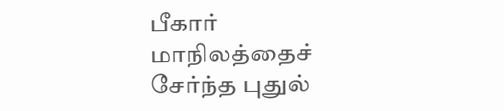பீகார் மாநிலத்தைச் சேர்ந்த புதுல்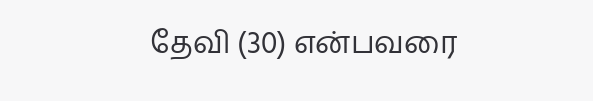தேவி (30) என்பவரை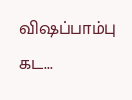விஷப்பாம்பு கட...